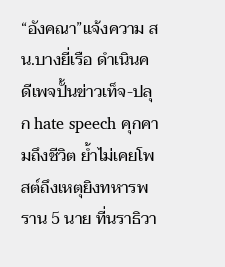“อังคณา”แจ้งความ สน.บางยี่เรือ ดำเนินคดีเพจปั้นข่าวเท็จ-ปลุก hate speech คุกคามถึงชีวิต ย้ำไม่เคยโพสต์ถึงเหตุยิงทหารพราน 5 นาย ที่นราธิวา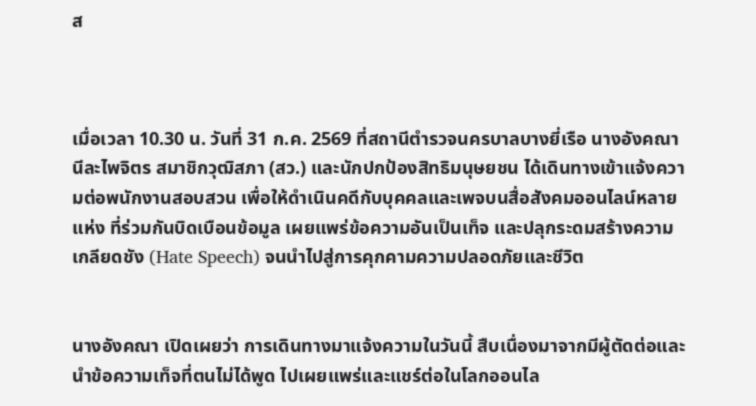ส



เมื่อเวลา 10.30 น. วันที่ 31 ก.ค. 2569 ที่สถานีตำรวจนครบาลบางยี่เรือ นางอังคณา นีละไพจิตร สมาชิกวุฒิสภา (สว.) และนักปกป้องสิทธิมนุษยชน ได้เดินทางเข้าแจ้งความต่อพนักงานสอบสวน เพื่อให้ดำเนินคดีกับบุคคลและเพจบนสื่อสังคมออนไลน์หลายแห่ง ที่ร่วมกันบิดเบือนข้อมูล เผยแพร่ข้อความอันเป็นเท็จ และปลุกระดมสร้างความเกลียดชัง (Hate Speech) จนนำไปสู่การคุกคามความปลอดภัยและชีวิต


นางอังคณา เปิดเผยว่า การเดินทางมาแจ้งความในวันนี้ สืบเนื่องมาจากมีผู้ตัดต่อและนำข้อความเท็จที่ตนไม่ได้พูด ไปเผยแพร่และแชร์ต่อในโลกออนไล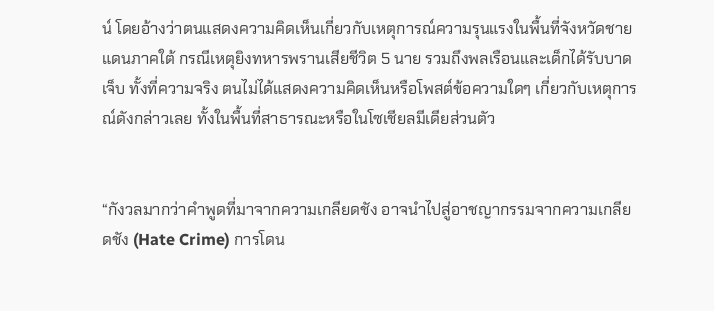น์ โดยอ้างว่าตนแสดงความคิดเห็นเกี่ยวกับเหตุการณ์ความรุนแรงในพื้นที่จังหวัดชายแดนภาคใต้ กรณีเหตุยิงทหารพรานเสียชีวิต 5 นาย รวมถึงพลเรือนและเด็กได้รับบาดเจ็บ ทั้งที่ความจริง ตนไม่ได้แสดงความคิดเห็นหรือโพสต์ข้อความใดๆ เกี่ยวกับเหตุการณ์ดังกล่าวเลย ทั้งในพื้นที่สาธารณะหรือในโซเชียลมีเดียส่วนตัว


“กังวลมากว่าคำพูดที่มาจากความเกลียดชัง อาจนำไปสู่อาชญากรรมจากความเกลียดชัง (Hate Crime) การโดน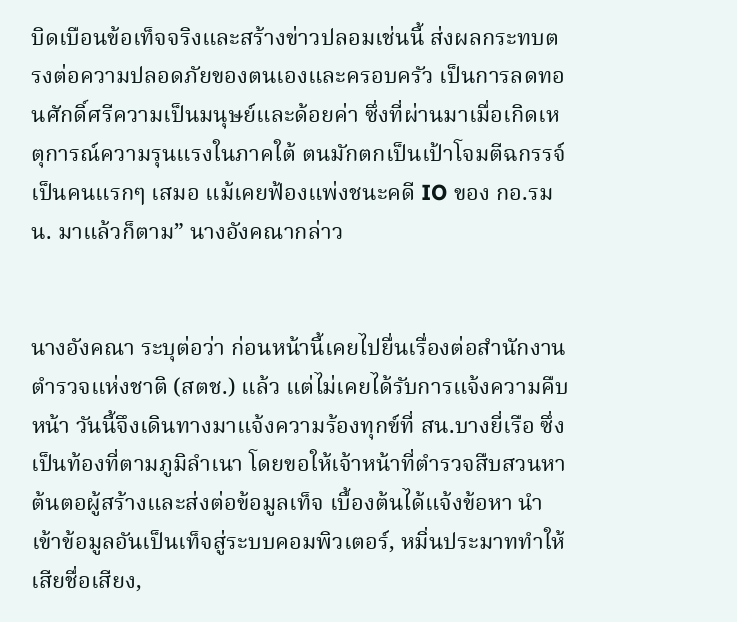บิดเบือนข้อเท็จจริงและสร้างข่าวปลอมเช่นนี้ ส่งผลกระทบตรงต่อความปลอดภัยของตนเองและครอบครัว เป็นการลดทอนศักดิ์ศรีความเป็นมนุษย์และด้อยค่า ซึ่งที่ผ่านมาเมื่อเกิดเหตุการณ์ความรุนแรงในภาคใต้ ตนมักตกเป็นเป้าโจมตีฉกรรจ์เป็นคนแรกๆ เสมอ แม้เคยฟ้องแพ่งชนะคดี IO ของ กอ.รมน. มาแล้วก็ตาม” นางอังคณากล่าว


นางอังคณา ระบุต่อว่า ก่อนหน้านี้เคยไปยื่นเรื่องต่อสำนักงานตำรวจแห่งชาติ (สตช.) แล้ว แต่ไม่เคยได้รับการแจ้งความคืบหน้า วันนี้จึงเดินทางมาแจ้งความร้องทุกข์ที่ สน.บางยี่เรือ ซึ่งเป็นท้องที่ตามภูมิลำเนา โดยขอให้เจ้าหน้าที่ตำรวจสืบสวนหาต้นตอผู้สร้างและส่งต่อข้อมูลเท็จ เบื้องต้นได้แจ้งข้อหา นำเข้าข้อมูลอันเป็นเท็จสู่ระบบคอมพิวเตอร์, หมิ่นประมาททำให้เสียชื่อเสียง,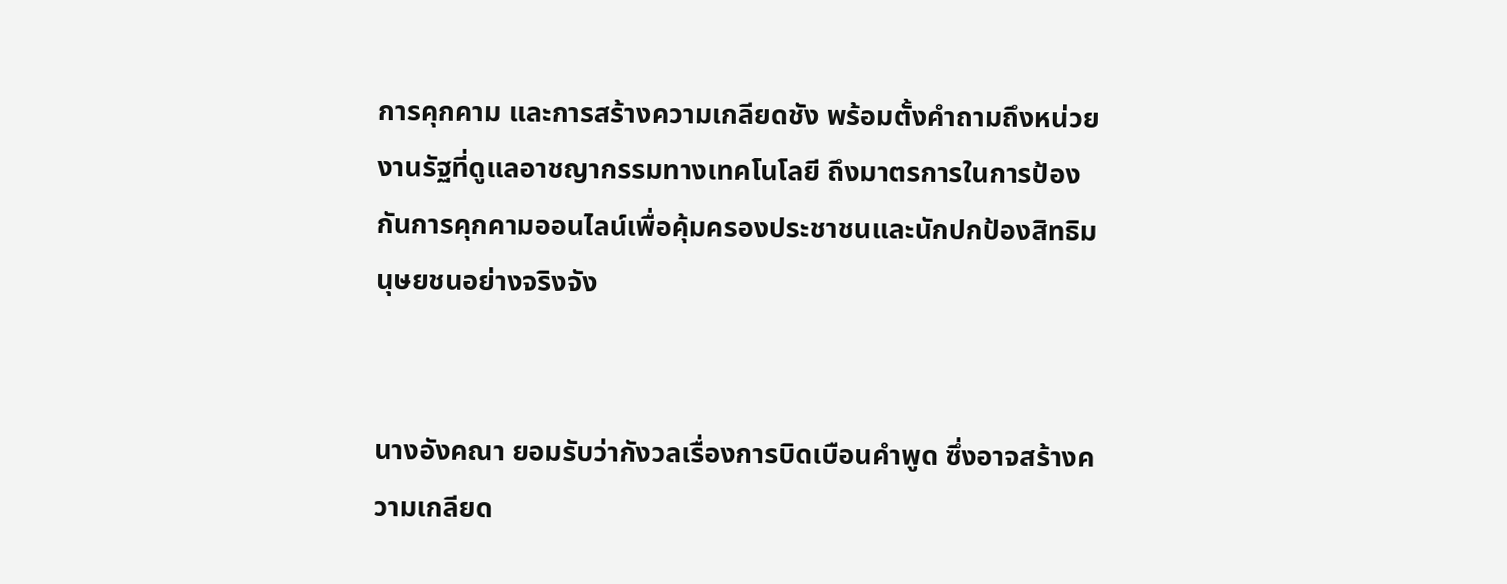การคุกคาม และการสร้างความเกลียดชัง พร้อมตั้งคำถามถึงหน่วยงานรัฐที่ดูแลอาชญากรรมทางเทคโนโลยี ถึงมาตรการในการป้องกันการคุกคามออนไลน์เพื่อคุ้มครองประชาชนและนักปกป้องสิทธิมนุษยชนอย่างจริงจัง


นางอังคณา ยอมรับว่ากังวลเรื่องการบิดเบือนคำพูด ซึ่งอาจสร้างความเกลียด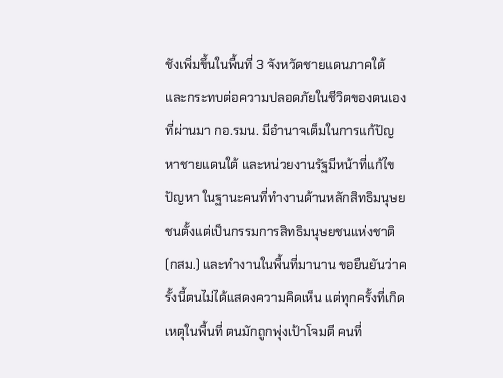ชังเพิ่มขึ้นในพื้นที่ 3 จังหวัดชายแดนภาคใต้ และกระทบต่อความปลอดภัยในชีวิตของตนเอง ที่ผ่านมา กอ.รมน. มีอำนาจเต็มในการแก้ปัญหาชายแดนใต้ และหน่วยงานรัฐมีหน้าที่แก้ไขปัญหา ในฐานะคนที่ทำงานด้านหลักสิทธิมนุษยชนตั้งแต่เป็นกรรมการสิทธิมนุษยชนแห่งชาติ (กสม.) และทำงานในพื้นที่มานาน ขอยืนยันว่าครั้งนี้ตนไม่ได้แสดงความคิดเห็น แต่ทุกครั้งที่เกิดเหตุในพื้นที่ ตนมักถูกพุ่งเป้าโจมตี คนที่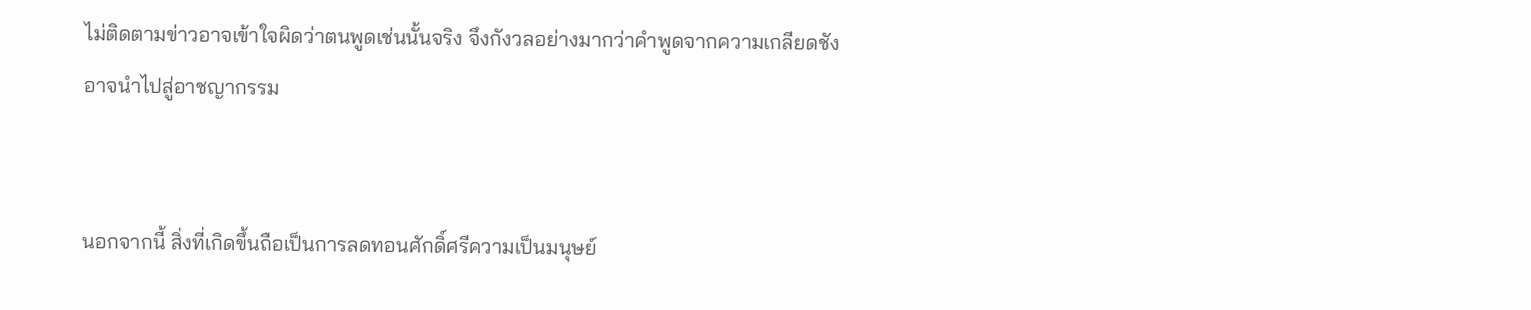ไม่ติดตามข่าวอาจเข้าใจผิดว่าตนพูดเช่นนั้นจริง จึงกังวลอย่างมากว่าคำพูดจากความเกลียดชังอาจนำไปสู่อาชญากรรม


นอกจากนี้ สิ่งที่เกิดขึ้นถือเป็นการลดทอนศักดิ์ศรีความเป็นมนุษย์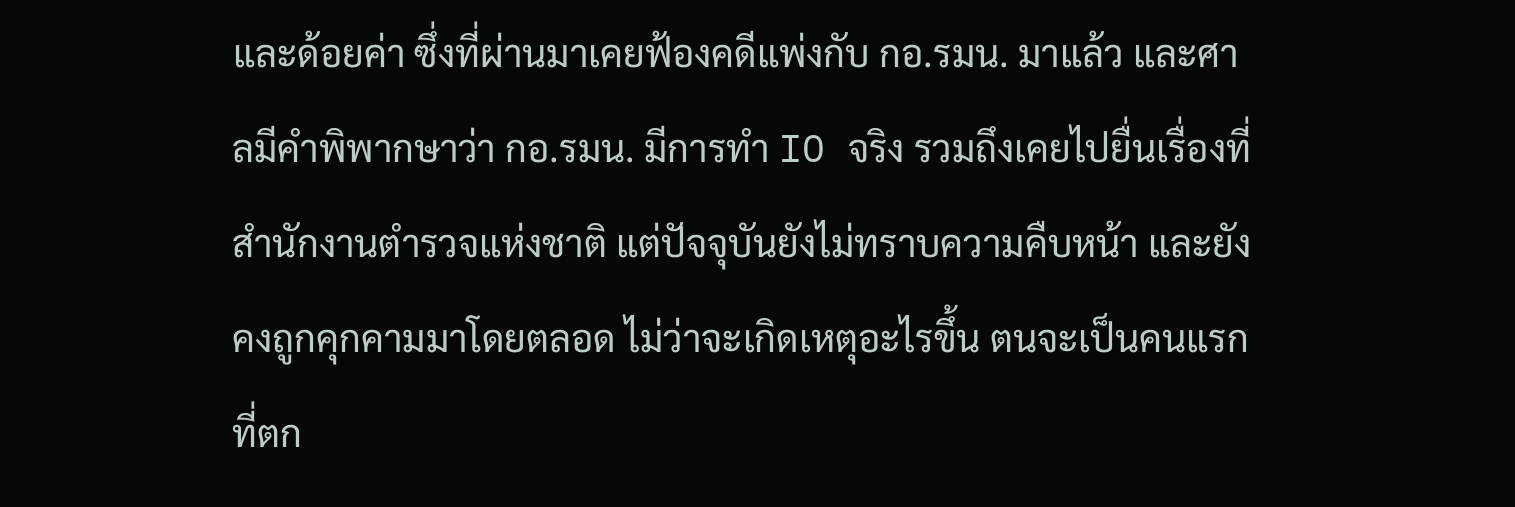และด้อยค่า ซึ่งที่ผ่านมาเคยฟ้องคดีแพ่งกับ กอ.รมน. มาแล้ว และศาลมีคำพิพากษาว่า กอ.รมน. มีการทำ IO จริง รวมถึงเคยไปยื่นเรื่องที่สำนักงานตำรวจแห่งชาติ แต่ปัจจุบันยังไม่ทราบความคืบหน้า และยังคงถูกคุกคามมาโดยตลอด ไม่ว่าจะเกิดเหตุอะไรขึ้น ตนจะเป็นคนแรกที่ตก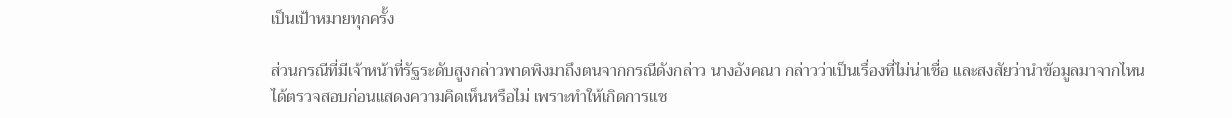เป็นเป้าหมายทุกครั้ง

ส่วนกรณีที่มีเจ้าหน้าที่รัฐระดับสูงกล่าวพาดพิงมาถึงตนจากกรณีดังกล่าว นางอังคณา กล่าวว่าเป็นเรื่องที่ไม่น่าเชื่อ และสงสัยว่านำข้อมูลมาจากไหน ได้ตรวจสอบก่อนแสดงความคิดเห็นหรือไม่ เพราะทำให้เกิดการแช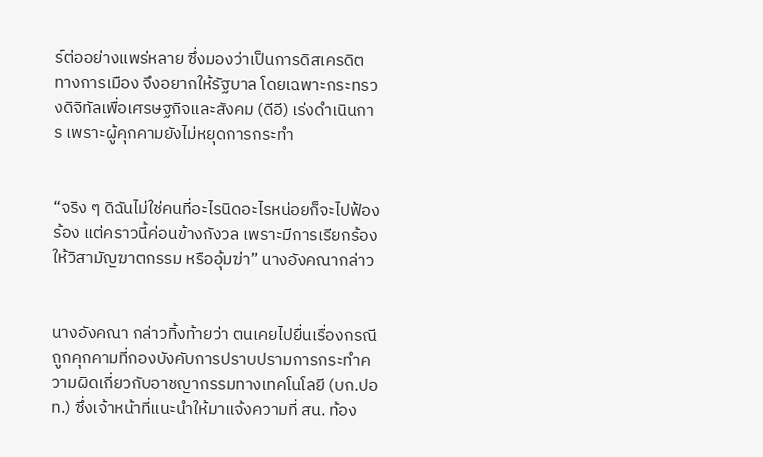ร์ต่ออย่างแพร่หลาย ซึ่งมองว่าเป็นการดิสเครดิตทางการเมือง จึงอยากให้รัฐบาล โดยเฉพาะกระทรวงดิจิทัลเพื่อเศรษฐกิจและสังคม (ดีอี) เร่งดำเนินการ เพราะผู้คุกคามยังไม่หยุดการกระทำ


“จริง ๆ ดิฉันไม่ใช่คนที่อะไรนิดอะไรหน่อยก็จะไปฟ้องร้อง แต่คราวนี้ค่อนข้างกังวล เพราะมีการเรียกร้องให้วิสามัญฆาตกรรม หรืออุ้มฆ่า” นางอังคณากล่าว


นางอังคณา กล่าวทิ้งท้ายว่า ตนเคยไปยื่นเรื่องกรณีถูกคุกคามที่กองบังคับการปราบปรามการกระทำความผิดเกี่ยวกับอาชญากรรมทางเทคโนโลยี (บก.ปอท.) ซึ่งเจ้าหน้าที่แนะนำให้มาแจ้งความที่ สน. ท้อง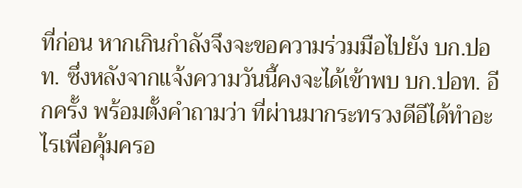ที่ก่อน หากเกินกำลังจึงจะขอความร่วมมือไปยัง บก.ปอท. ซึ่งหลังจากแจ้งความวันนี้คงจะได้เข้าพบ บก.ปอท. อีกครั้ง พร้อมตั้งคำถามว่า ที่ผ่านมากระทรวงดีอีได้ทำอะไรเพื่อคุ้มครอ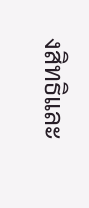งสิทธิและ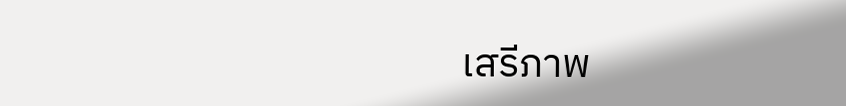เสรีภาพ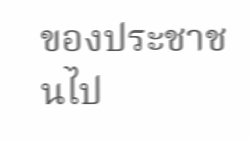ของประชาชนไป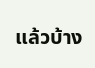แล้วบ้าง